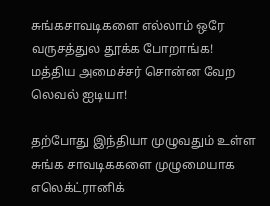சுங்கசாவடிகளை எல்லாம் ஒரே வருசத்துல தூக்க போறாங்க! மத்திய அமைச்சர் சொன்ன வேற லெவல் ஐடியா!

தற்போது இந்தியா முழுவதும் உள்ள சுங்க சாவடிககளை முழுமையாக எலெக்ட்ரானிக்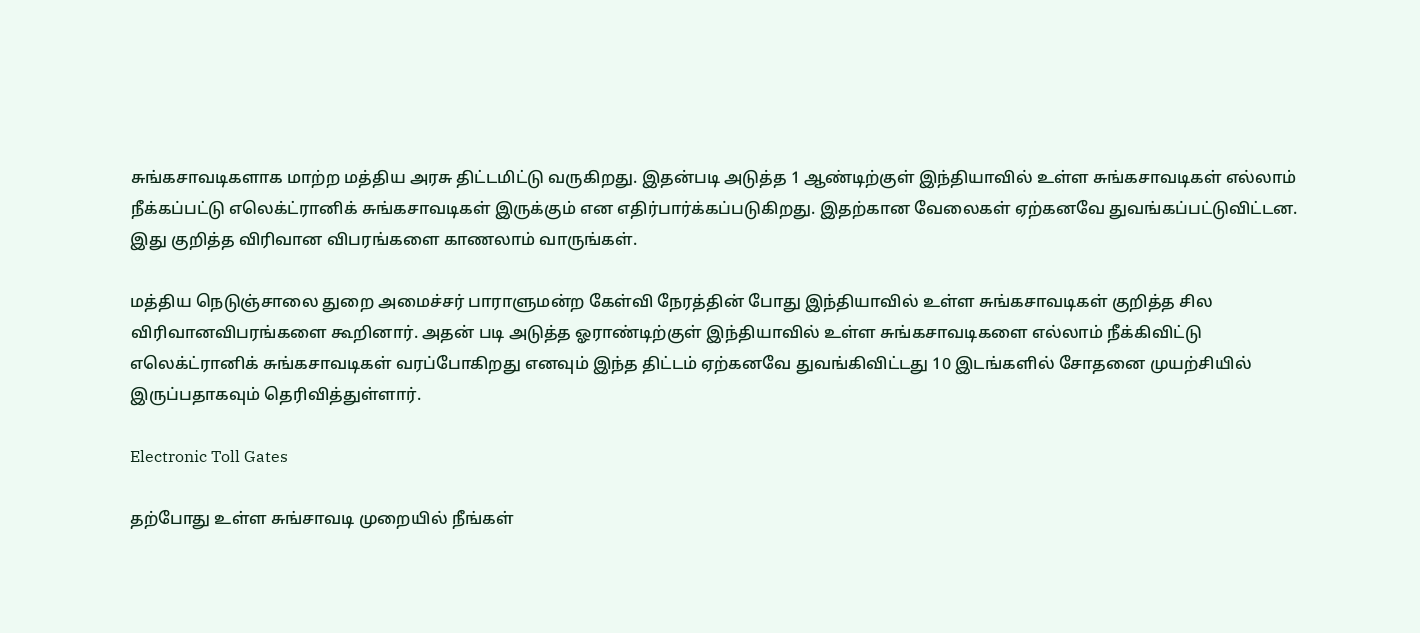சுங்கசாவடிகளாக மாற்ற மத்திய அரசு திட்டமிட்டு வருகிறது. இதன்படி அடுத்த 1 ஆண்டிற்குள் இந்தியாவில் உள்ள சுங்கசாவடிகள் எல்லாம் நீக்கப்பட்டு எலெக்ட்ரானிக் சுங்கசாவடிகள் இருக்கும் என எதிர்பார்க்கப்படுகிறது. இதற்கான வேலைகள் ஏற்கனவே துவங்கப்பட்டுவிட்டன. இது குறித்த விரிவான விபரங்களை காணலாம் வாருங்கள்.

மத்திய நெடுஞ்சாலை துறை அமைச்சர் பாராளுமன்ற கேள்வி நேரத்தின் போது இந்தியாவில் உள்ள சுங்கசாவடிகள் குறித்த சில விரிவானவிபரங்களை கூறினார். அதன் படி அடுத்த ஓராண்டிற்குள் இந்தியாவில் உள்ள சுங்கசாவடிகளை எல்லாம் நீக்கிவிட்டு எலெக்ட்ரானிக் சுங்கசாவடிகள் வரப்போகிறது எனவும் இந்த திட்டம் ஏற்கனவே துவங்கிவிட்டது 10 இடங்களில் சோதனை முயற்சியில் இருப்பதாகவும் தெரிவித்துள்ளார்.

Electronic Toll Gates

தற்போது உள்ள சுங்சாவடி முறையில் நீங்கள்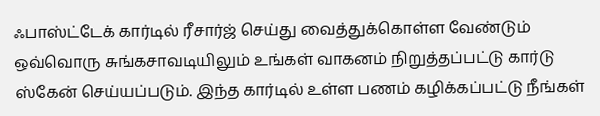ஃபாஸ்ட்டேக் கார்டில் ரீசார்ஜ் செய்து வைத்துக்கொள்ள வேண்டும் ஒவ்வொரு சுங்கசாவடியிலும் உங்கள் வாகனம் நிறுத்தப்பட்டு கார்டு ஸ்கேன் செய்யப்படும். இந்த கார்டில் உள்ள பணம் கழிக்கப்பட்டு நீங்கள்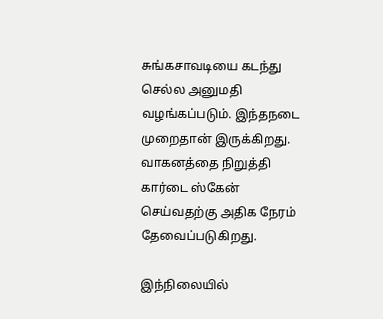சுங்கசாவடியை கடந்து செல்ல அனுமதி வழங்கப்படும். இந்தநடை முறைதான் இருக்கிறது. வாகனத்தை நிறுத்தி கார்டை ஸ்கேன் செய்வதற்கு அதிக நேரம் தேவைப்படுகிறது.

இந்நிலையில்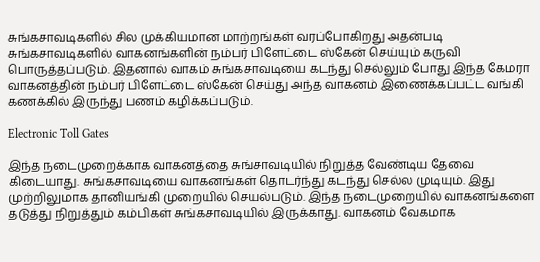சுங்கசாவடிகளில் சில முக்கியமான மாற்றங்கள் வரப்போகிறது அதன்படி சுங்கசாவடிகளில் வாகனங்களின் நம்பர் பிளேட்டை ஸ்கேன் செய்யும் கருவி பொருத்தப்படும். இதனால் வாகம் சுங்கசாவடியை கடந்து செல்லும் போது இந்த கேமரா வாகனத்தின் நம்பர் பிளேட்டை ஸ்கேன் செய்து அந்த வாகனம் இணைக்கப்பட்ட வங்கி கணக்கில் இருந்து பணம் கழிக்கப்படும்.

Electronic Toll Gates

இந்த நடைமுறைக்காக வாகனத்தை சுங்சாவடியில் நிறுத்த வேண்டிய தேவை கிடையாது. சுங்கசாவடியை வாகனங்கள் தொடர்ந்து கடந்து செல்ல முடியும். இது முற்றிலுமாக தானியங்கி முறையில் செயல்படும். இந்த நடைமுறையில் வாகனங்களை தடுத்து நிறுத்தும் கம்பிகள் சுங்கசாவடியில் இருக்காது. வாகனம் வேகமாக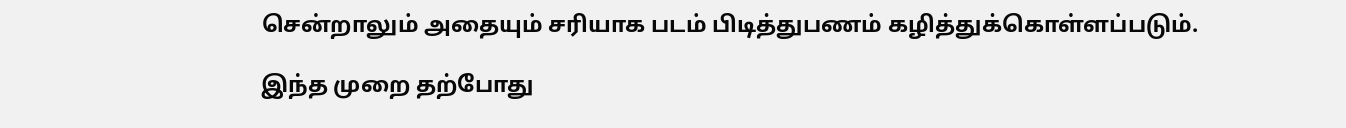சென்றாலும் அதையும் சரியாக படம் பிடித்துபணம் கழித்துக்கொள்ளப்படும்.

இந்த முறை தற்போது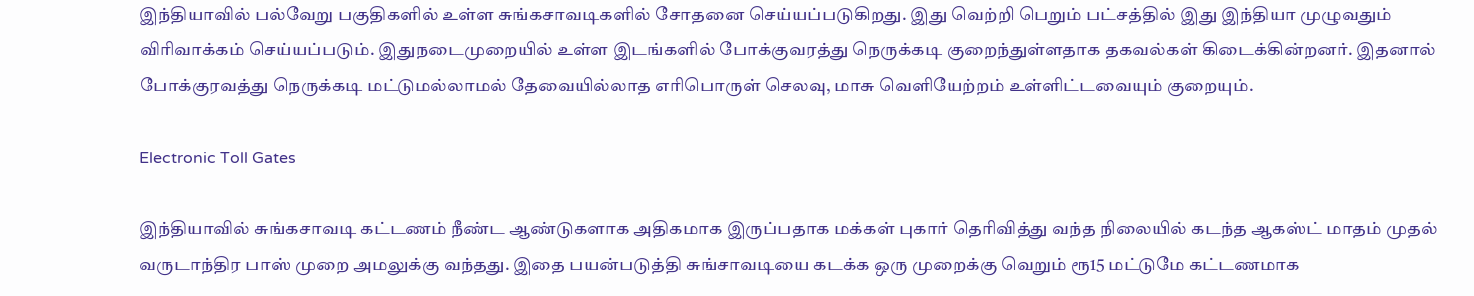இந்தியாவில் பல்வேறு பகுதிகளில் உள்ள சுங்கசாவடிகளில் சோதனை செய்யப்படுகிறது. இது வெற்றி பெறும் பட்சத்தில் இது இந்தியா முழுவதும் விரிவாக்கம் செய்யப்படும். இதுநடைமுறையில் உள்ள இடங்களில் போக்குவரத்து நெருக்கடி குறைந்துள்ளதாக தகவல்கள் கிடைக்கின்றனர். இதனால் போக்குரவத்து நெருக்கடி மட்டுமல்லாமல் தேவையில்லாத எரிபொருள் செலவு, மாசு வெளியேற்றம் உள்ளிட்டவையும் குறையும்.

Electronic Toll Gates

இந்தியாவில் சுங்கசாவடி கட்டணம் நீண்ட ஆண்டுகளாக அதிகமாக இருப்பதாக மக்கள் புகார் தெரிவித்து வந்த நிலையில் கடந்த ஆகஸ்ட் மாதம் முதல் வருடாந்திர பாஸ் முறை அமலுக்கு வந்தது. இதை பயன்படுத்தி சுங்சாவடியை கடக்க ஒரு முறைக்கு வெறும் ரூ15 மட்டுமே கட்டணமாக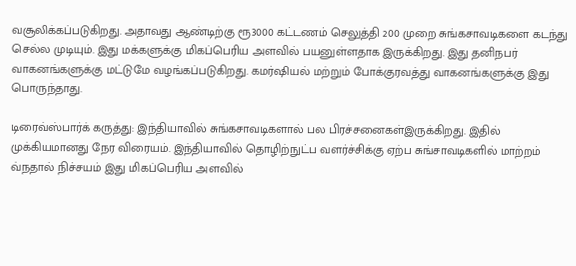வசூலிக்கப்படுகிறது. அதாவது ஆண்டிற்கு ரூ3000 கட்டணம் செலுத்தி 200 முறை சுங்கசாவடிகளை கடந்து செல்ல முடியும். இது மக்களுக்கு மிகப்பெரிய அளவில் பயனுள்ளதாக இருக்கிறது. இது தனிநபர் வாகனங்களுக்கு மட்டுமே வழங்கப்படுகிறது. கமர்ஷியல் மற்றும் போக்குரவத்து வாகனங்களுக்கு இது பொருந்தாது.

டிரைவ்ஸ்பார்க் கருத்து: இந்தியாவில் சுங்கசாவடிகளால் பல பிரச்சனைகள்இருக்கிறது. இதில் முக்கியமானது நேர விரையம். இந்தியாவில் தொழிற்நுட்ப வளர்ச்சிக்கு ஏற்ப சுங்சாவடிகளில் மாற்றம் வ்நதால் நிச்சயம் இது மிகப்பெரிய அளவில்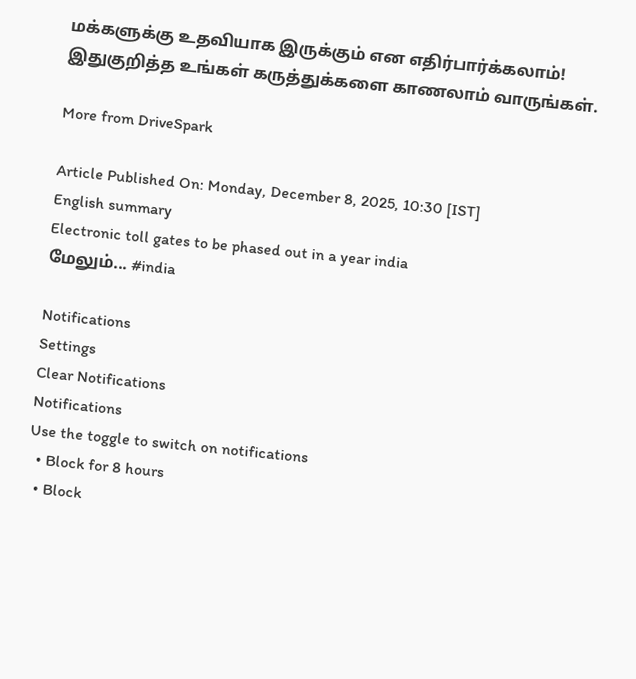மக்களுக்கு உதவியாக இருக்கும் என எதிர்பார்க்கலாம்! இதுகுறித்த உங்கள் கருத்துக்களை காணலாம் வாருங்கள்.

More from DriveSpark

Article Published On: Monday, December 8, 2025, 10:30 [IST]
English summary
Electronic toll gates to be phased out in a year india
மேலும்... #india

Notifications
Settings
Clear Notifications
Notifications
Use the toggle to switch on notifications
  • Block for 8 hours
  • Block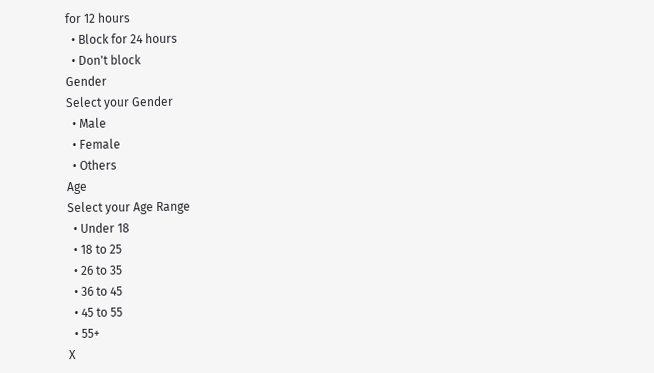for 12 hours
  • Block for 24 hours
  • Don't block
Gender
Select your Gender
  • Male
  • Female
  • Others
Age
Select your Age Range
  • Under 18
  • 18 to 25
  • 26 to 35
  • 36 to 45
  • 45 to 55
  • 55+
X